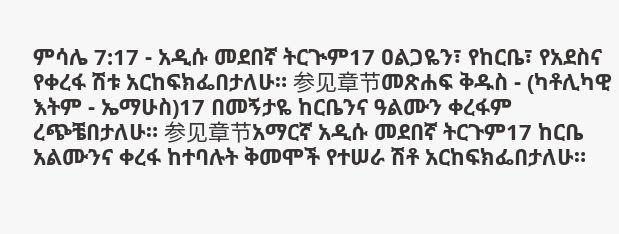ምሳሌ 7:17 - አዲሱ መደበኛ ትርጒም17 ዐልጋዬን፣ የከርቤ፣ የአደስና የቀረፋ ሽቱ አርከፍክፌበታለሁ። 参见章节መጽሐፍ ቅዱስ - (ካቶሊካዊ እትም - ኤማሁስ)17 በመኝታዬ ከርቤንና ዓልሙን ቀረፋም ረጭቼበታለሁ። 参见章节አማርኛ አዲሱ መደበኛ ትርጉም17 ከርቤ አልሙንና ቀረፋ ከተባሉት ቅመሞች የተሠራ ሽቶ አርከፍክፌበታለሁ።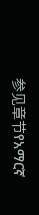参见章节የአማርኛ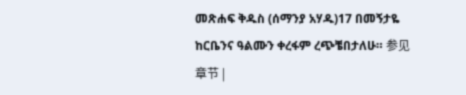መጽሐፍ ቅዱስ (ሰማንያ አሃዱ)17 በመኝታዬ ከርቤንና ዓልሙን ቀረፋም ረጭቼበታለሁ። 参见章节 |